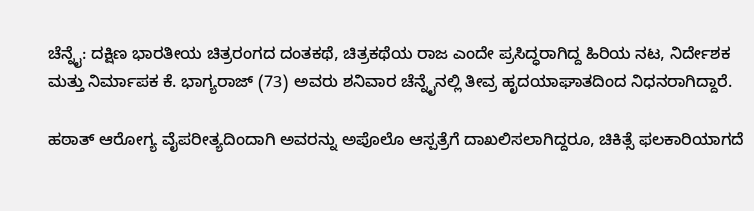ಚೆನ್ನೈ: ದಕ್ಷಿಣ ಭಾರತೀಯ ಚಿತ್ರರಂಗದ ದಂತಕಥೆ, ಚಿತ್ರಕಥೆಯ ರಾಜ ಎಂದೇ ಪ್ರಸಿದ್ಧರಾಗಿದ್ದ ಹಿರಿಯ ನಟ, ನಿರ್ದೇಶಕ ಮತ್ತು ನಿರ್ಮಾಪಕ ಕೆ. ಭಾಗ್ಯರಾಜ್ (73) ಅವರು ಶನಿವಾರ ಚೆನ್ನೈನಲ್ಲಿ ತೀವ್ರ ಹೃದಯಾಘಾತದಿಂದ ನಿಧನರಾಗಿದ್ದಾರೆ.

ಹಠಾತ್ ಆರೋಗ್ಯ ವೈಪರೀತ್ಯದಿಂದಾಗಿ ಅವರನ್ನು ಅಪೊಲೊ ಆಸ್ಪತ್ರೆಗೆ ದಾಖಲಿಸಲಾಗಿದ್ದರೂ, ಚಿಕಿತ್ಸೆ ಫಲಕಾರಿಯಾಗದೆ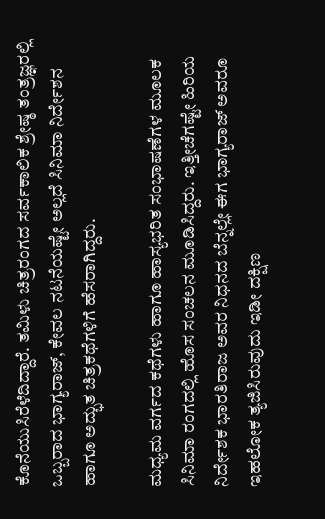ಕೊನೆಯುಸಿರೆಳೆದಿದ್ದಾರೆ. ತಮಿಳು ಚಿತ್ರರಂಗದ ಸರ್ವಕಾಲಿಕ ಶ್ರೇಷ್ಠ ತಂತ್ರಜ್ಞರಲ್ಲಿ ಒಬ್ಬರಾದ ಭಾಗ್ಯರಾಜ್, ಕೇವಲ ನಟನೆಯಷ್ಟೇ ಅಲ್ಲದೆ ಸಿನಿಮಾ ನಿರ್ದೇಶನ ಹಾಗೂ ಅದ್ಭುತ ಚಿತ್ರಕಥೆಗಳಿಗೆ ಹೆಸರಾಗಿದ್ದರು.

ಮಧ್ಯಮ ವರ್ಗದ ಕಥೆಗಳು ಹಾಗೂ ಹಾಸ್ಯಭರಿತ ಸಂಭಾಷಣೆಗಳ ಮೂಲಕ ಸಿನಿಮಾ ರಂಗದಲ್ಲಿ ಹೊಸ ಸಂಚಲನ ಮೂಡಿಸಿದ್ದರು. ಇತ್ತೀಚೆಗಷ್ಟೇ ಹಿರಿಯ ನಿರ್ದೇಶಕ ಭಾರತಿರಾಜ ಅವರ ನಿಧನದ ಬೆನ್ನಲ್ಲೇ ಈಗ ಭಾಗ್ಯರಾಜ್ ಅವರೂ ಇಹಲೋಕ ತ್ಯಜಿಸಿರುವುದು ಇಡೀ ದಕ್ಷಿಣ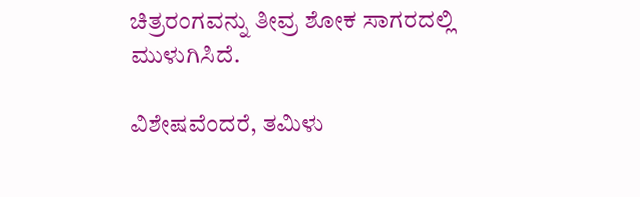ಚಿತ್ರರಂಗವನ್ನು ತೀವ್ರ ಶೋಕ ಸಾಗರದಲ್ಲಿ ಮುಳುಗಿಸಿದೆ.

ವಿಶೇಷವೆಂದರೆ, ತಮಿಳು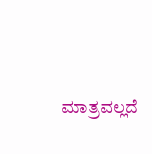ಮಾತ್ರವಲ್ಲದೆ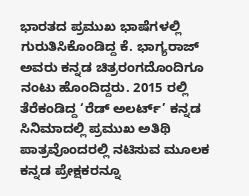ಭಾರತದ ಪ್ರಮುಖ ಭಾಷೆಗಳಲ್ಲಿ ಗುರುತಿಸಿಕೊಂಡಿದ್ದ ಕೆ. ಭಾಗ್ಯರಾಜ್ ಅವರು ಕನ್ನಡ ಚಿತ್ರರಂಗದೊಂದಿಗೂ ನಂಟು ಹೊಂದಿದ್ದರು. 2015 ರಲ್ಲಿ ತೆರೆಕಂಡಿದ್ದ ‘ರೆಡ್ ಅಲರ್ಟ್’ ಕನ್ನಡ ಸಿನಿಮಾದಲ್ಲಿ ಪ್ರಮುಖ ಅತಿಥಿ ಪಾತ್ರವೊಂದರಲ್ಲಿ ನಟಿಸುವ ಮೂಲಕ ಕನ್ನಡ ಪ್ರೇಕ್ಷಕರನ್ನೂ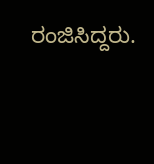ರಂಜಿಸಿದ್ದರು.